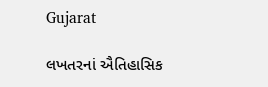Gujarat

લખતરનાં ઐતિહાસિક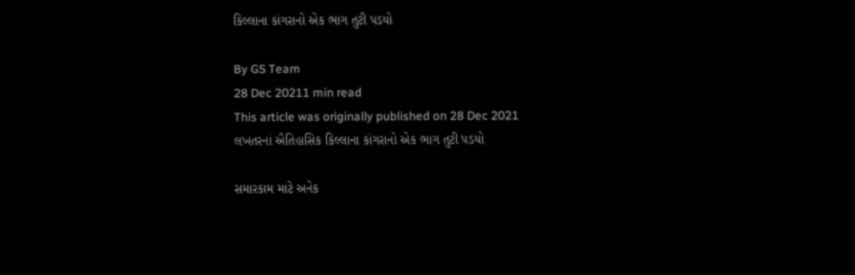કિલ્લાના કાંગરાનો એક ભાગ તુટી પડયો

By GS Team
28 Dec 20211 min read
This article was originally published on 28 Dec 2021
લખતરનાં ઐતિહાસિક કિલ્લાના કાંગરાનો એક ભાગ તુટી પડયો

સમારકામ માટે અનેક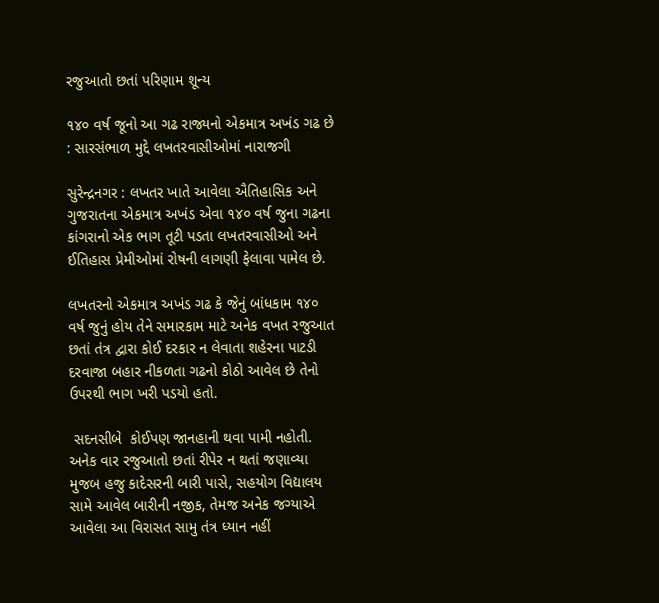રજુઆતો છતાં પરિણામ શૂન્ય

૧૪૦ વર્ષ જૂનો આ ગઢ રાજ્યનો એકમાત્ર અખંડ ગઢ છે : સારસંભાળ મુદ્દે લખતરવાસીઓમાં નારાજગી

સુરેન્દ્રનગર : લખતર ખાતે આવેલા ઐતિહાસિક અને ગુજરાતના એકમાત્ર અખંડ એવા ૧૪૦ વર્ષ જુના ગઢના કાંગરાનો એક ભાગ તૂટી પડતા લખતરવાસીઓ અને ઈતિહાસ પ્રેમીઓમાં રોષની લાગણી ફેલાવા પામેલ છે.

લખતરનો એકમાત્ર અખંડ ગઢ કે જેનું બાંધકામ ૧૪૦ વર્ષ જુનું હોય તેને સમારકામ માટે અનેક વખત રજુઆત છતાં તંત્ર દ્વારા કોઈ દરકાર ન લેવાતા શહેરના પાટડી દરવાજા બહાર નીકળતા ગઢનો કોઠો આવેલ છે તેનો ઉપરથી ભાગ ખરી પડયો હતો.

 સદનસીબે  કોઈપણ જાનહાની થવા પામી નહોતી. અનેક વાર રજુઆતો છતાં રીપેર ન થતાં જણાવ્યા મુજબ હજુ કાદેસરની બારી પાસે, સહયોગ વિદ્યાલય સામે આવેલ બારીની નજીક, તેમજ અનેક જગ્યાએ આવેલા આ વિરાસત સામુ તંત્ર ધ્યાન નહીં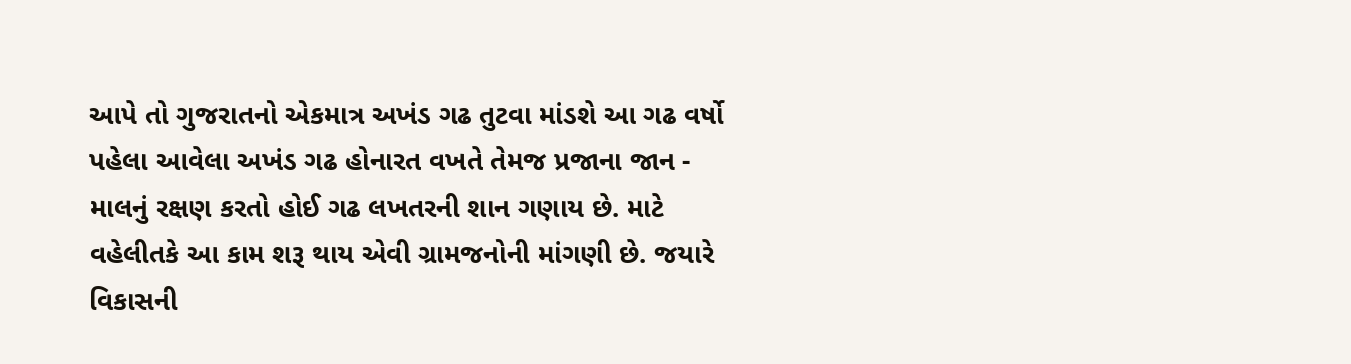આપે તો ગુજરાતનો એકમાત્ર અખંડ ગઢ તુટવા માંડશે આ ગઢ વર્ષો પહેલા આવેલા અખંડ ગઢ હોનારત વખતે તેમજ પ્રજાના જાન - માલનું રક્ષણ કરતો હોઈ ગઢ લખતરની શાન ગણાય છે. માટે વહેલીતકે આ કામ શરૂ થાય એવી ગ્રામજનોની માંગણી છે. જયારે વિકાસની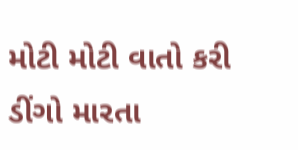મોટી મોટી વાતો કરી ડીંગો મારતા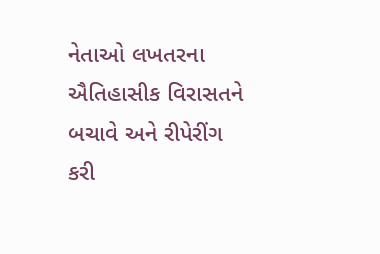નેતાઓ લખતરના ઐતિહાસીક વિરાસતને બચાવે અને રીપેરીંગ કરી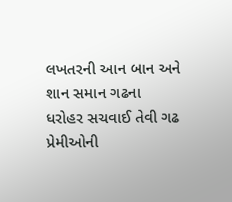લખતરની આન બાન અને શાન સમાન ગઢના ધરોહર સચવાઈ તેવી ગઢ પ્રેમીઓની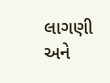લાગણી અને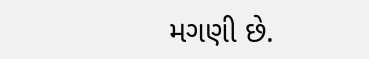મગણી છે.